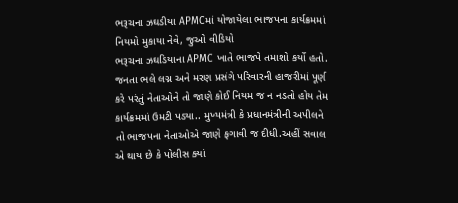ભરૂચના ઝઘડીયા APMCમાં યોજાયેલા ભાજપના કાર્યક્રમમાં નિયમો મુકાયા નેવે, જુઓ વીડિયો
ભરૂચના ઝઘડિયાના APMC ખાતે ભાજપે તમાશો કર્યો હતો. જનતા ભલે લગ્ન અને મરણ પ્રસંગે પરિવારની હાજરીમાં પૂર્ણ કરે પરંતું નેતાઓને તો જાણે કોઈ નિયમ જ ન નડતો હોય તેમ કાર્યક્રમમાં ઉમટી પડ્યા.. મુખ્યમંત્રી કે પ્રધાનમંત્રીની અપીલને તો ભાજપના નેતાઓએ જાણે ફગાવી જ દીધી.અહીં સવાલ એ થાય છે કે પોલીસ ક્યાં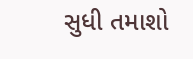સુધી તમાશો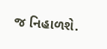જ નિહાળશે.